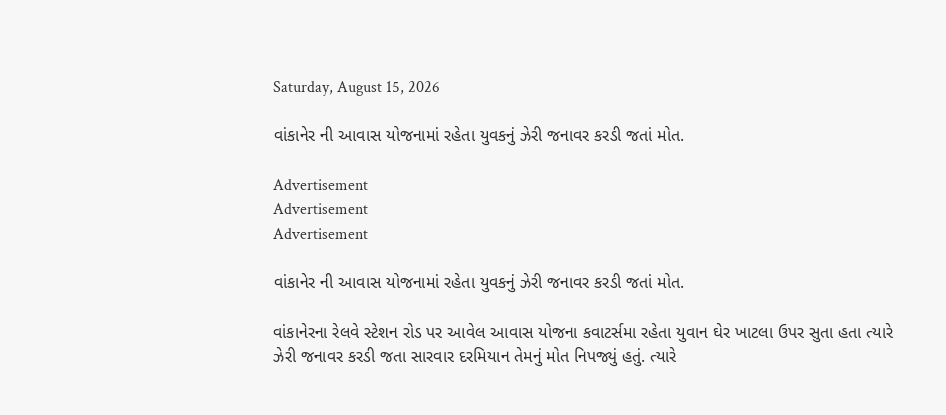Saturday, August 15, 2026

વાંકાનેર ની આવાસ યોજનામાં રહેતા યુવકનું ઝેરી જનાવર કરડી જતાં મોત.

Advertisement
Advertisement
Advertisement

વાંકાનેર ની આવાસ યોજનામાં રહેતા યુવકનું ઝેરી જનાવર કરડી જતાં મોત.

વાંકાનેરના રેલવે સ્ટેશન રોડ પર આવેલ આવાસ યોજના કવાટર્સમા રહેતા યુવાન ઘેર ખાટલા ઉપર સુતા હતા ત્યારે ઝેરી જનાવર કરડી જતા સારવાર દરમિયાન તેમનું મોત નિપજ્યું હતું. ત્યારે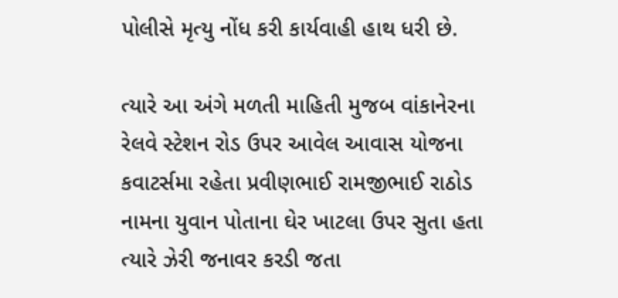પોલીસે મૃત્યુ નોંધ કરી કાર્યવાહી હાથ ધરી છે.

ત્યારે આ અંગે મળતી માહિતી મુજબ વાંકાનેરના રેલવે સ્ટેશન રોડ ઉપર આવેલ આવાસ યોજના કવાટર્સમા રહેતા પ્રવીણભાઈ રામજીભાઈ રાઠોડ નામના યુવાન પોતાના ઘેર ખાટલા ઉપર સુતા હતા ત્યારે ઝેરી જનાવર કરડી જતા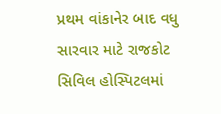પ્રથમ વાંકાનેર બાદ વધુ સારવાર માટે રાજકોટ સિવિલ હોસ્પિટલમાં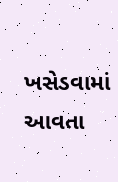ખસેડવામાં આવતા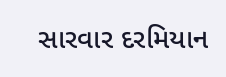સારવાર દરમિયાન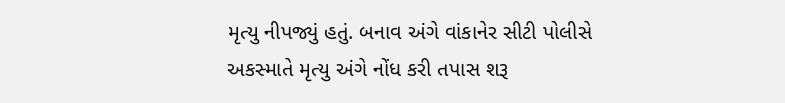મૃત્યુ નીપજ્યું હતું. બનાવ અંગે વાંકાનેર સીટી પોલીસે અકસ્માતે મૃત્યુ અંગે નોંધ કરી તપાસ શરૂ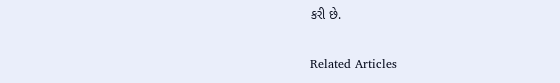કરી છે.

Related Articles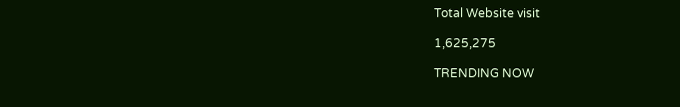Total Website visit

1,625,275

TRENDING NOW